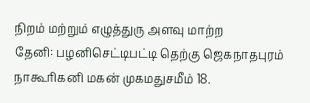நிறம் மற்றும் எழுத்துரு அளவு மாற்ற
தேனி: பழனிசெட்டிபட்டி தெற்கு ஜெகநாதபுரம் நாகூரிகனி மகன் முகமதுசமீம் 18.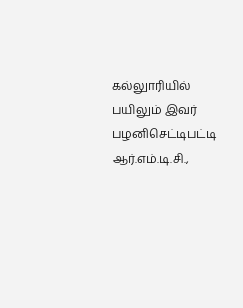கல்லுாரியில் பயிலும் இவர் பழனிசெட்டிபட்டி ஆர்.எம்.டி.சி.,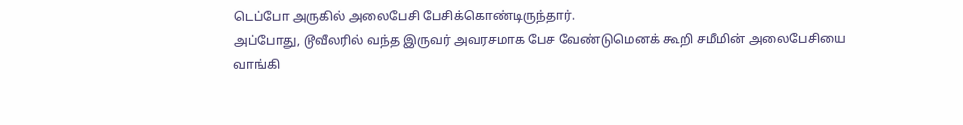டெப்போ அருகில் அலைபேசி பேசிக்கொண்டிருந்தார்.
அப்போது, டூவீலரில் வந்த இருவர் அவரசமாக பேச வேண்டுமெனக் கூறி சமீமின் அலைபேசியை வாங்கி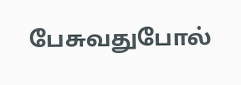பேசுவதுபோல்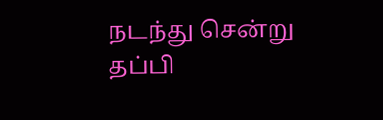நடந்து சென்று தப்பி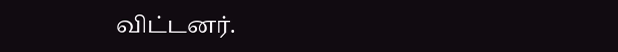விட்டனர்.